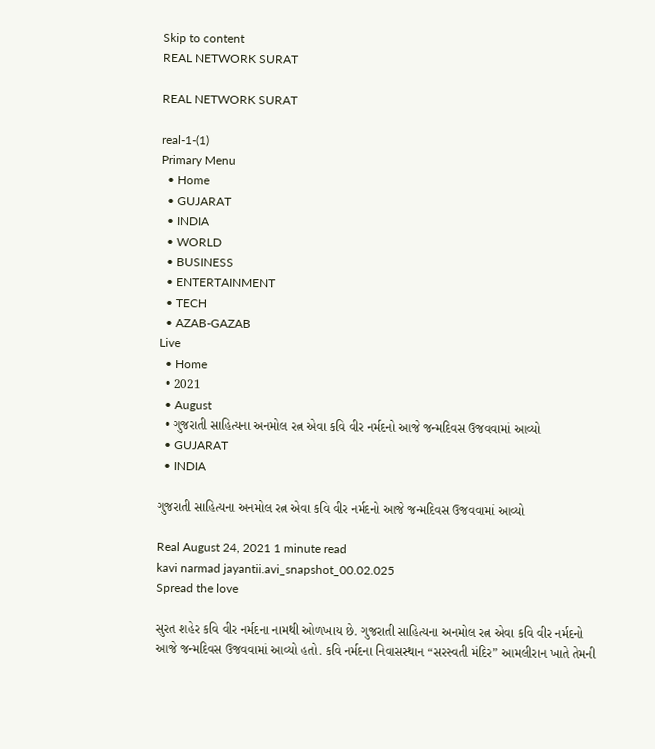Skip to content
REAL NETWORK SURAT

REAL NETWORK SURAT

real-1-(1)
Primary Menu
  • Home
  • GUJARAT
  • INDIA
  • WORLD
  • BUSINESS
  • ENTERTAINMENT
  • TECH
  • AZAB-GAZAB
Live
  • Home
  • 2021
  • August
  • ગુજરાતી સાહિત્યના અનમોલ રત્ન એવા કવિ વીર નર્મદનો આજે જન્મદિવસ ઉજવવામાં આવ્યો
  • GUJARAT
  • INDIA

ગુજરાતી સાહિત્યના અનમોલ રત્ન એવા કવિ વીર નર્મદનો આજે જન્મદિવસ ઉજવવામાં આવ્યો

Real August 24, 2021 1 minute read
kavi narmad jayantii.avi_snapshot_00.02.025
Spread the love

સુરત શહેર કવિ વીર નર્મદના નામથી ઓળખાય છે. ગુજરાતી સાહિત્યના અનમોલ રત્ન એવા કવિ વીર નર્મદનો આજે જન્મદિવસ ઉજવવામાં આવ્યો હતો. કવિ નર્મદના નિવાસસ્થાન “સરસ્વતી મંદિર” આમલીરાન ખાતે તેમની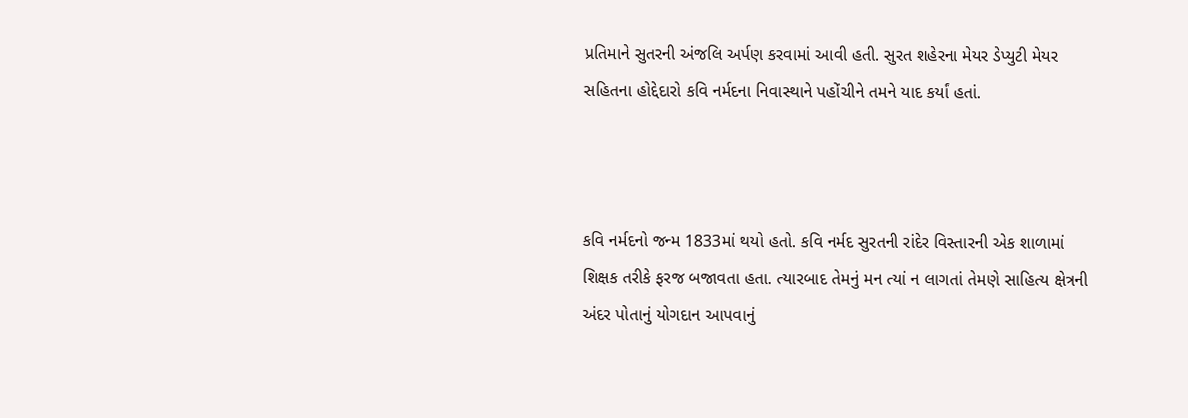પ્રતિમાને સુતરની અંજલિ અર્પણ કરવામાં આવી હતી. સુરત શહેરના મેયર ડેપ્યુટી મેયર સહિતના હોદ્દેદારો કવિ નર્મદના નિવાસ્થાને પહોંચીને તમને યાદ કર્યાં હતાં.



કવિ નર્મદનો જન્મ 1833માં થયો હતો. કવિ નર્મદ સુરતની રાંદેર વિસ્તારની એક શાળામાં શિક્ષક તરીકે ફરજ બજાવતા હતા. ત્યારબાદ તેમનું મન ત્યાં ન લાગતાં તેમણે સાહિત્ય ક્ષેત્રની અંદર પોતાનું યોગદાન આપવાનું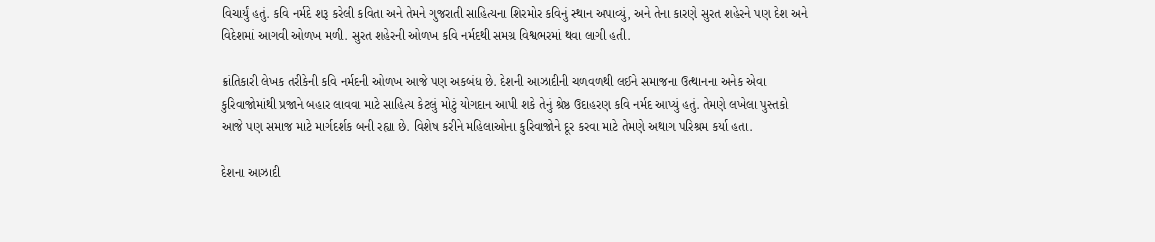વિચાર્યું હતું. કવિ નર્મદે શરૂ કરેલી કવિતા અને તેમને ગુજરાતી સાહિત્યના શિરમોર કવિનું સ્થાન અપાવ્યું, અને તેના કારણે સુરત શહેરને પણ દેશ અને વિદેશમાં આગવી ઓળખ મળી. સુરત શહેરની ઓળખ કવિ નર્મદથી સમગ્ર વિશ્વભરમાં થવા લાગી હતી.

ક્રાંતિકારી લેખક તરીકેની કવિ નર્મદની ઓળખ આજે પણ અકબંધ છે. દેશની આઝાદીની ચળવળથી લઈને સમાજના ઉત્થાનના અનેક એવા કુરિવાજોમાંથી પ્રજાને બહાર લાવવા માટે સાહિત્ય કેટલું મોટું યોગદાન આપી શકે તેનું શ્રેષ્ઠ ઉદાહરણ કવિ નર્મદ આપ્યું હતું. તેમણે લખેલા પુસ્તકો આજે પણ સમાજ માટે માર્ગદર્શક બની રહ્યા છે. વિશેષ કરીને મહિલાઓના કુરિવાજોને દૂર કરવા માટે તેમણે અથાગ પરિશ્રમ કર્યા હતા.

દેશના આઝાદી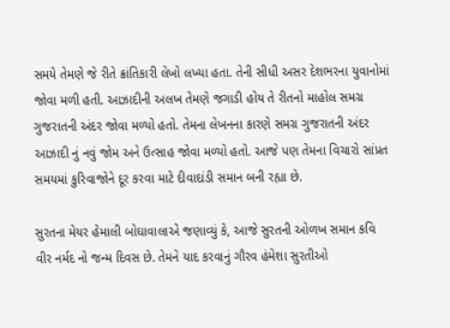સમયે તેમણે જે રીતે ક્રાંતિકારી લેખો લખ્યા હતા. તેની સીધી અસર દેશભરના યુવાનોમાં જોવા મળી હતી. આઝાદીની અલખ તેમણે જગાડી હોય તે રીતનો માહોલ સમગ્ર ગુજરાતની અંદર જોવા મળ્યો હતો. તેમના લેખનના કારણે સમગ્ર ગુજરાતની અંદર આઝાદી નું નવું જોમ અને ઉત્સાહ જોવા મળ્યો હતો. આજે પણ તેમના વિચારો સાંપ્રત સમયમાં કુરિવાજોને દૂર કરવા માટે દીવાદાંડી સમાન બની રહ્યા છે.

સુરતના મેયર હેમાલી બોઘાવાલાએ જણાવ્યું કે, આજે સુરતની ઓળખ સમાન કવિ વીર નર્મદ નો જન્મ દિવસ છે. તેમને યાદ કરવાનું ગૌરવ હંમેશા સુરતીઓ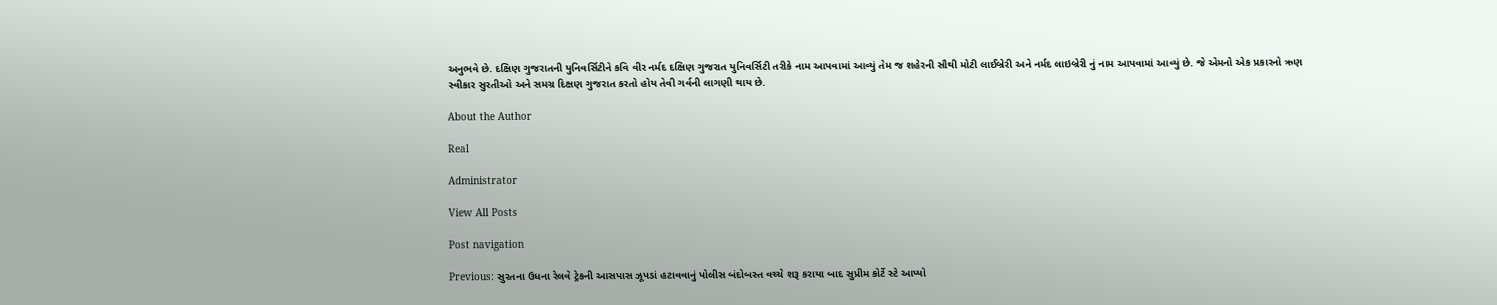અનુભવે છે. દક્ષિણ ગુજરાતની યુનિવર્સિટીને કવિ વીર નર્મદ દક્ષિણ ગુજરાત યુનિવર્સિટી તરીકે નામ આપવામાં આવ્યું તેમ જ શહેરની સૌથી મોટી લાઈબ્રેરી અને નર્મદ લાઇબ્રેરી નું નામ આપવામાં આવ્યું છે. જે એમનો એક પ્રકારનો ઋણ સ્વીકાર સુરતીઓ અને સમગ્ર દિક્ષણ ગુજરાત કરતો હોય તેવી ગર્વની લાગણી થાય છે.

About the Author

Real

Administrator

View All Posts

Post navigation

Previous: સુરતના ઉધના રેલવે ટ્રેકની આસપાસ ઝૂપડાં હટાવવાનું પોલીસ બંદોબસ્ત વચ્ચે શરૂ કરાયા બાદ સુપ્રીમ કોર્ટે સ્ટે આપ્યો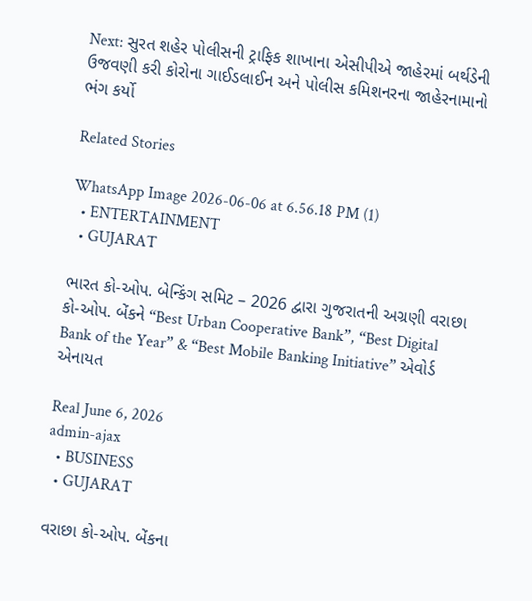Next: સુરત શહેર પોલીસની ટ્રાફિક શાખાના એસીપીએ જાહેરમાં બર્થડેની ઉજવણી કરી કોરોના ગાઈડલાઈન અને પોલીસ કમિશનરના જાહેરનામાનો ભંગ કર્યો

Related Stories

WhatsApp Image 2026-06-06 at 6.56.18 PM (1)
  • ENTERTAINMENT
  • GUJARAT

ભારત કો-ઓપ. બેન્કિંગ સમિટ – 2026 દ્વારા ગુજરાતની અગ્રણી વરાછા કો-ઓપ. બેંકને “Best Urban Cooperative Bank”, “Best Digital Bank of the Year” & “Best Mobile Banking Initiative” એવોર્ડ એનાયત

Real June 6, 2026
admin-ajax
  • BUSINESS
  • GUJARAT

વરાછા કો-ઓપ. બેંકના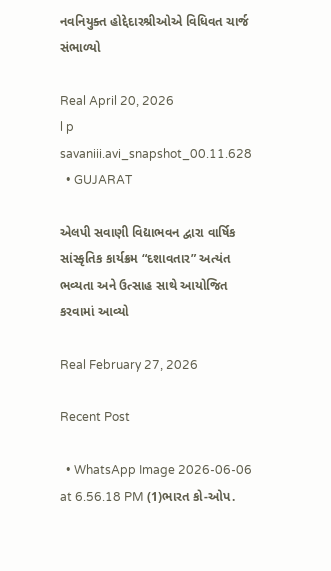નવનિયુક્ત હોદ્દેદારશ્રીઓએ વિધિવત ચાર્જ સંભાળ્યો

Real April 20, 2026
l p savaniii.avi_snapshot_00.11.628
  • GUJARAT

એલપી સવાણી વિદ્યાભવન દ્વારા વાર્ષિક સાંસ્કૃતિક કાર્યક્રમ “દશાવતાર” અત્યંત ભવ્યતા અને ઉત્સાહ સાથે આયોજિત કરવામાં આવ્યો

Real February 27, 2026

Recent Post

  • WhatsApp Image 2026-06-06 at 6.56.18 PM (1)ભારત કો-ઓપ.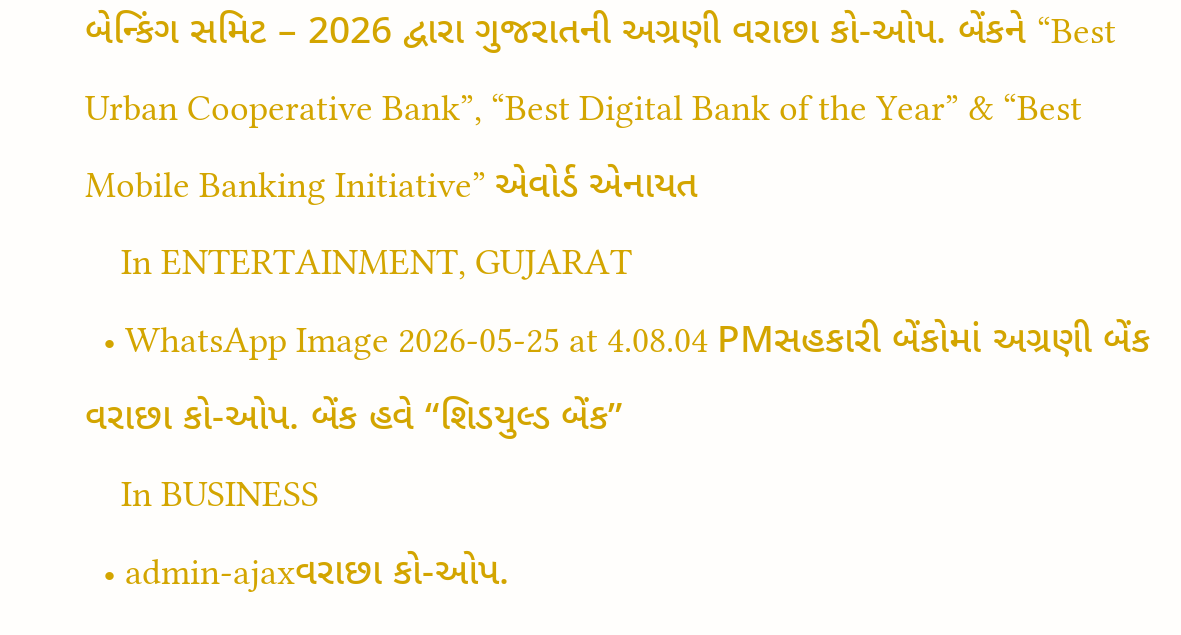બેન્કિંગ સમિટ – 2026 દ્વારા ગુજરાતની અગ્રણી વરાછા કો-ઓપ. બેંકને “Best Urban Cooperative Bank”, “Best Digital Bank of the Year” & “Best Mobile Banking Initiative” એવોર્ડ એનાયત
    In ENTERTAINMENT, GUJARAT
  • WhatsApp Image 2026-05-25 at 4.08.04 PMસહકારી બેંકોમાં અગ્રણી બેંક વરાછા કો-ઓપ. બેંક હવે “શિડયુલ્ડ બેંક”
    In BUSINESS
  • admin-ajaxવરાછા કો-ઓપ.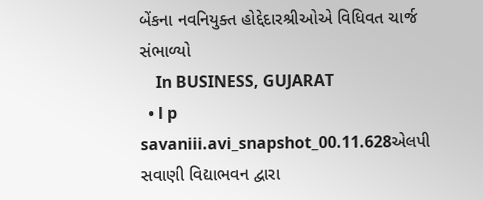બેંકના નવનિયુક્ત હોદ્દેદારશ્રીઓએ વિધિવત ચાર્જ સંભાળ્યો
    In BUSINESS, GUJARAT
  • l p savaniii.avi_snapshot_00.11.628એલપી સવાણી વિદ્યાભવન દ્વારા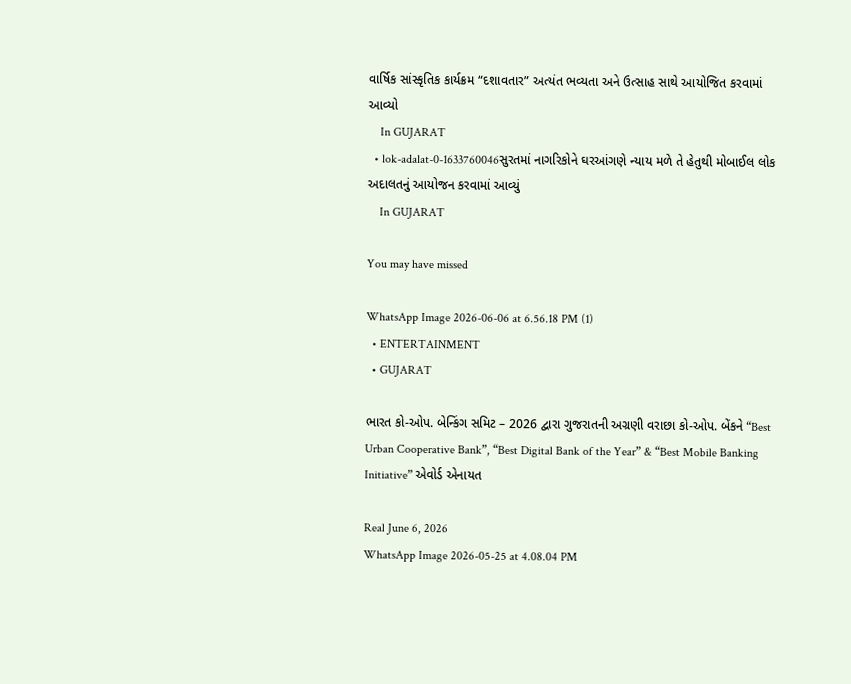વાર્ષિક સાંસ્કૃતિક કાર્યક્રમ “દશાવતાર” અત્યંત ભવ્યતા અને ઉત્સાહ સાથે આયોજિત કરવામાં આવ્યો
    In GUJARAT
  • lok-adalat-0-1633760046સુરતમાં નાગરિકોને ઘરઆંગણે ન્યાય મળે તે હેતુથી મોબાઈલ લોક અદાલતનું આયોજન કરવામાં આવ્યું
    In GUJARAT

You may have missed

WhatsApp Image 2026-06-06 at 6.56.18 PM (1)
  • ENTERTAINMENT
  • GUJARAT

ભારત કો-ઓપ. બેન્કિંગ સમિટ – 2026 દ્વારા ગુજરાતની અગ્રણી વરાછા કો-ઓપ. બેંકને “Best Urban Cooperative Bank”, “Best Digital Bank of the Year” & “Best Mobile Banking Initiative” એવોર્ડ એનાયત

Real June 6, 2026
WhatsApp Image 2026-05-25 at 4.08.04 PM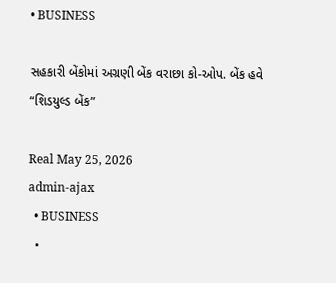• BUSINESS

સહકારી બેંકોમાં અગ્રણી બેંક વરાછા કો-ઓપ. બેંક હવે “શિડયુલ્ડ બેંક”

Real May 25, 2026
admin-ajax
  • BUSINESS
  •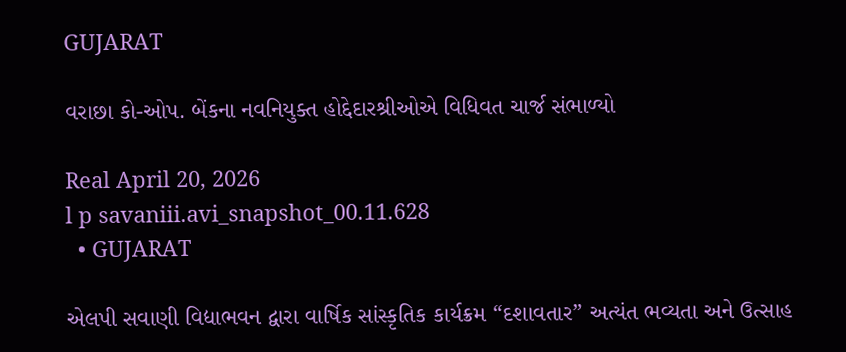GUJARAT

વરાછા કો-ઓપ. બેંકના નવનિયુક્ત હોદ્દેદારશ્રીઓએ વિધિવત ચાર્જ સંભાળ્યો

Real April 20, 2026
l p savaniii.avi_snapshot_00.11.628
  • GUJARAT

એલપી સવાણી વિદ્યાભવન દ્વારા વાર્ષિક સાંસ્કૃતિક કાર્યક્રમ “દશાવતાર” અત્યંત ભવ્યતા અને ઉત્સાહ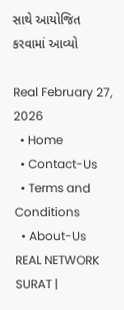સાથે આયોજિત કરવામાં આવ્યો

Real February 27, 2026
  • Home
  • Contact-Us
  • Terms and Conditions
  • About-Us
REAL NETWORK SURAT |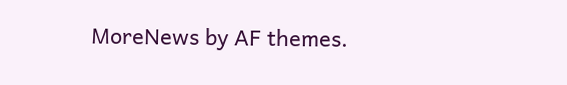MoreNews by AF themes.